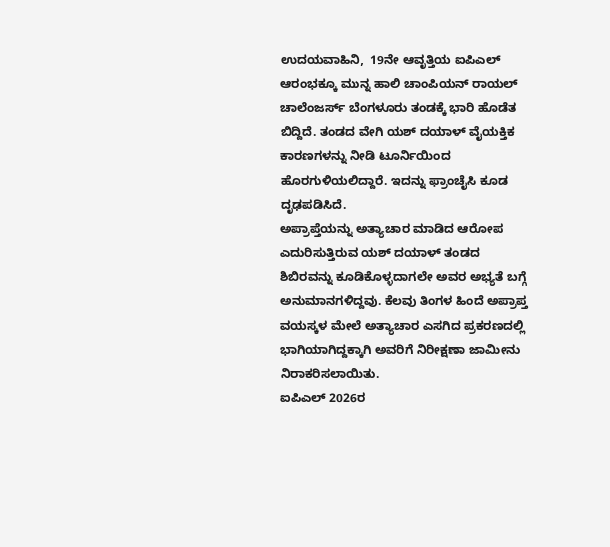ಉದಯವಾಹಿನಿ,  19ನೇ ಆವೃತ್ತಿಯ ಐಪಿಎಲ್‌ ಆರಂಭಕ್ಕೂ ಮುನ್ನ ಹಾಲಿ ಚಾಂಪಿಯನ್‌ ರಾಯಲ್ ಚಾಲೆಂಜರ್ಸ್ ಬೆಂಗಳೂರು ತಂಡಕ್ಕೆ ಭಾರಿ ಹೊಡೆತ ಬಿದ್ದಿದೆ. ತಂಡದ ವೇಗಿ ಯಶ್ ದಯಾಳ್ ವೈಯಕ್ತಿಕ ಕಾರಣಗಳನ್ನು ನೀಡಿ ಟೂರ್ನಿಯಿಂದ ಹೊರಗುಳಿಯಲಿದ್ದಾರೆ. ಇದನ್ನು ಫ್ರಾಂಚೈಸಿ ಕೂಡ ದೃಢಪಡಿಸಿದೆ.
ಅಪ್ರಾಪ್ತೆಯನ್ನು ಅತ್ಯಾಚಾರ ಮಾಡಿದ ಆರೋಪ ಎದುರಿಸುತ್ತಿರುವ ಯಶ್ ದಯಾಳ್ ತಂಡದ ಶಿಬಿರವನ್ನು ಕೂಡಿಕೊಳ್ಳದಾಗಲೇ ಅವರ ಅಭ್ಯತೆ ಬಗ್ಗೆ ಅನುಮಾನಗಳಿದ್ದವು. ಕೆಲವು ತಿಂಗಳ ಹಿಂದೆ ಅಪ್ರಾಪ್ತ ವಯಸ್ಕಳ ಮೇಲೆ ಅತ್ಯಾಚಾರ ಎಸಗಿದ ಪ್ರಕರಣದಲ್ಲಿ ಭಾಗಿಯಾಗಿದ್ದಕ್ಕಾಗಿ ಅವರಿಗೆ ನಿರೀಕ್ಷಣಾ ಜಾಮೀನು ನಿರಾಕರಿಸಲಾಯಿತು.
ಐಪಿಎಲ್ 2026ರ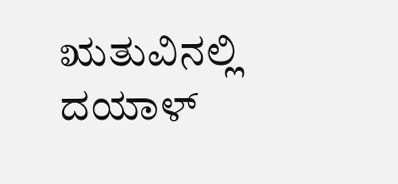ಋತುವಿನಲ್ಲಿ ದಯಾಳ್‌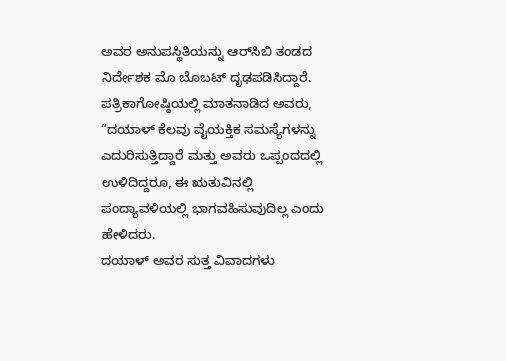ಅವರ ಅನುಪಸ್ಥಿತಿಯನ್ನು ಆರ್‌ಸಿಬಿ ತಂಡದ ನಿರ್ದೇಶಕ ಮೊ ಬೊಬಟ್ ದೃಢಪಡಿಸಿದ್ದಾರೆ. ಪತ್ರಿಕಾಗೋಷ್ಠಿಯಲ್ಲಿ ಮಾತನಾಡಿದ ಅವರು, “ದಯಾಳ್ ಕೆಲವು ವೈಯಕ್ತಿಕ ಸಮಸ್ಯೆಗಳನ್ನು ಎದುರಿಸುತ್ತಿದ್ದಾರೆ ಮತ್ತು ಅವರು ಒಪ್ಪಂದದಲ್ಲಿ ಉಳಿದಿದ್ದರೂ, ಈ ಋತುವಿನಲ್ಲಿ ಪಂದ್ಯಾವಳಿಯಲ್ಲಿ ಭಾಗವಹಿಸುವುದಿಲ್ಲ ಎಂದು ಹೇಳಿದರು.
ದಯಾಳ್ ಅವರ ಸುತ್ತ ವಿವಾದಗಳು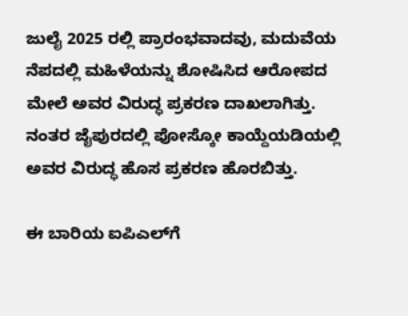ಜುಲೈ 2025 ರಲ್ಲಿ ಪ್ರಾರಂಭವಾದವು, ಮದುವೆಯ ನೆಪದಲ್ಲಿ ಮಹಿಳೆಯನ್ನು ಶೋಷಿಸಿದ ಆರೋಪದ ಮೇಲೆ ಅವರ ವಿರುದ್ಧ ಪ್ರಕರಣ ದಾಖಲಾಗಿತ್ತು. ನಂತರ ಜೈಪುರದಲ್ಲಿ ಪೋಸ್ಕೋ ಕಾಯ್ದೆಯಡಿಯಲ್ಲಿ ಅವರ ವಿರುದ್ಧ ಹೊಸ ಪ್ರಕರಣ ಹೊರಬಿತ್ತು.

ಈ ಬಾರಿಯ ಐಪಿಎಲ್‌ಗೆ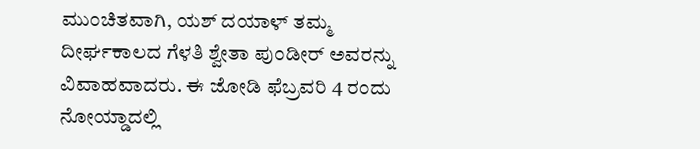ಮುಂಚಿತವಾಗಿ, ಯಶ್ ದಯಾಳ್ ತಮ್ಮ ದೀರ್ಘಕಾಲದ ಗೆಳತಿ ಶ್ವೇತಾ ಪುಂಡೀರ್ ಅವರನ್ನು ವಿವಾಹವಾದರು. ಈ ಜೋಡಿ ಫೆಬ್ರವರಿ 4 ರಂದು ನೋಯ್ಡಾದಲ್ಲಿ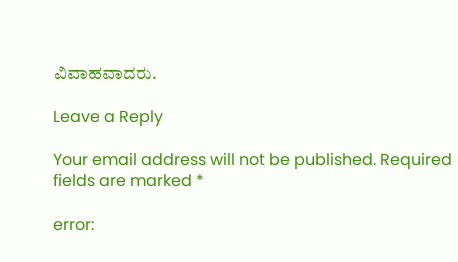ವಿವಾಹವಾದರು.

Leave a Reply

Your email address will not be published. Required fields are marked *

error: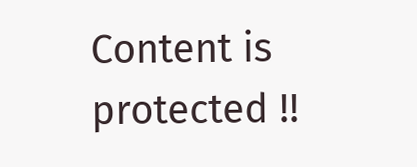Content is protected !!